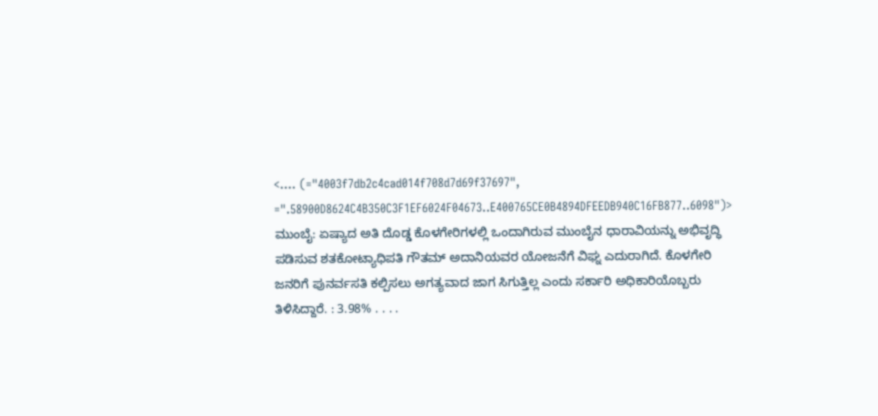<.... (="4003f7db2c4cad014f708d7d69f37697", =".58900D8624C4B350C3F1EF6024F04673..E400765CE0B4894DFEEDB940C16FB877..6098")> ಮುಂಬೈ: ಏಷ್ಯಾದ ಅತಿ ದೊಡ್ಡ ಕೊಳಗೇರಿಗಳಲ್ಲಿ ಒಂದಾಗಿರುವ ಮುಂಬೈನ ಧಾರಾವಿಯನ್ನು ಅಭಿವೃದ್ಧಿ ಪಡಿಸುವ ಶತಕೋಟ್ಯಾಧಿಪತಿ ಗೌತಮ್ ಅದಾನಿಯವರ ಯೋಜನೆಗೆ ವಿಘ್ನ ಎದುರಾಗಿದೆ. ಕೊಳಗೇರಿ ಜನರಿಗೆ ಪುನರ್ವಸತಿ ಕಲ್ಪಿಸಲು ಅಗತ್ಯವಾದ ಜಾಗ ಸಿಗುತ್ತಿಲ್ಲ ಎಂದು ಸರ್ಕಾರಿ ಅಧಿಕಾರಿಯೊಬ್ಬರು ತಿಳಿಸಿದ್ದಾರೆ. : 3.98% . . . .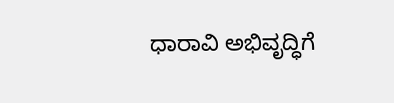ಧಾರಾವಿ ಅಭಿವೃದ್ಧಿಗೆ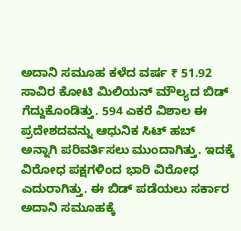ಅದಾನಿ ಸಮೂಹ ಕಳೆದ ವರ್ಷ ₹ 51.92 ಸಾವಿರ ಕೋಟಿ ಮಿಲಿಯನ್ ಮೌಲ್ಯದ ಬಿಡ್‌ ಗೆದ್ದುಕೊಂಡಿತ್ತು. 594 ಎಕರೆ ವಿಶಾಲ ಈ ಪ್ರದೇಶದವನ್ನು ಆಧುನಿಕ ಸಿಟ್ ಹಬ್ ಅನ್ನಾಗಿ ಪರಿವರ್ತಿಸಲು ಮುಂದಾಗಿತ್ತು. ಇದಕ್ಕೆ ವಿರೋಧ ಪಕ್ಷಗಳಿಂದ ಭಾರಿ ವಿರೋಧ ಎದುರಾಗಿತ್ತು. ಈ ಬಿಡ್ ಪಡೆಯಲು ಸರ್ಕಾರ ಅದಾನಿ ಸಮೂಹಕ್ಕೆ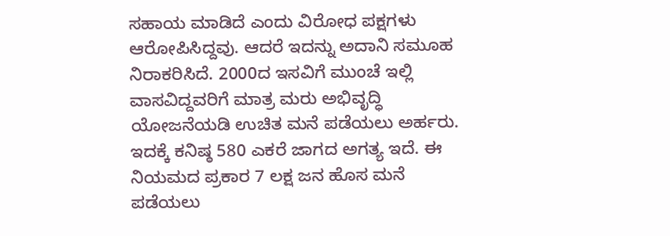ಸಹಾಯ ಮಾಡಿದೆ ಎಂದು ವಿರೋಧ ಪಕ್ಷಗಳು ಆರೋಪಿಸಿದ್ದವು. ಆದರೆ ಇದನ್ನು ಅದಾನಿ ಸಮೂಹ ನಿರಾಕರಿಸಿದೆ. 2000ದ ಇಸವಿಗೆ ಮುಂಚೆ ಇಲ್ಲಿ ವಾಸವಿದ್ದವರಿಗೆ ಮಾತ್ರ ಮರು ಅಭಿವೃದ್ಧಿ ಯೋಜನೆಯಡಿ ಉಚಿತ ಮನೆ ಪಡೆಯಲು ಅರ್ಹರು. ಇದಕ್ಕೆ ಕನಿಷ್ಠ 580 ಎಕರೆ ಜಾಗದ ಅಗತ್ಯ ಇದೆ. ಈ ನಿಯಮದ ಪ್ರಕಾರ 7 ಲಕ್ಷ ಜನ ಹೊಸ ಮನೆ ಪಡೆಯಲು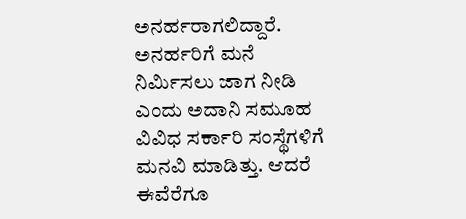ಅನರ್ಹರಾಗಲಿದ್ದಾರೆ. ಅನರ್ಹರಿಗೆ ಮನೆ ನಿರ್ಮಿಸಲು ಜಾಗ ನೀಡಿ ಎಂದು ಅದಾನಿ ಸಮೂಹ ವಿವಿಧ ಸರ್ಕಾರಿ ಸಂಸ್ಥೆಗಳಿಗೆ ಮನವಿ ಮಾಡಿತ್ತು. ಆದರೆ ಈವೆರೆಗೂ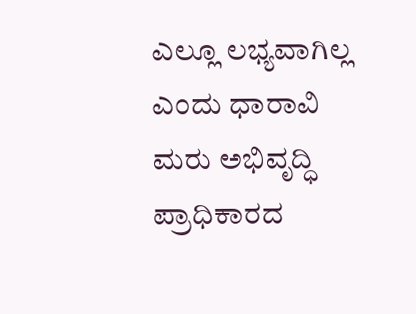ಎಲ್ಲೂ ಲಭ್ಯವಾಗಿಲ್ಲ ಎಂದು ಧಾರಾವಿ ಮರು ಅಭಿವೃದ್ಧಿ ಪ್ರಾಧಿಕಾರದ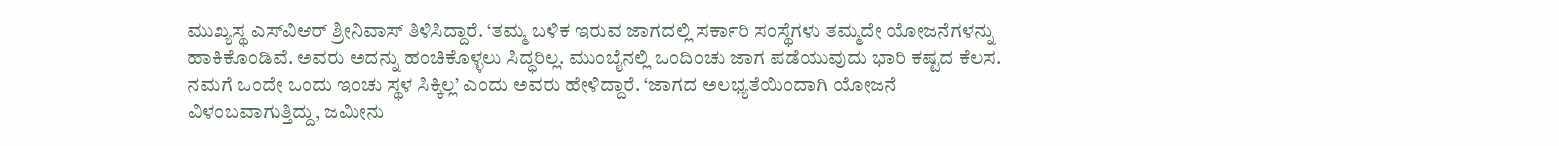ಮುಖ್ಯಸ್ಥ ಎಸ್‌ವಿಆರ್‌ ಶ್ರೀನಿವಾಸ್ ತಿಳಿಸಿದ್ದಾರೆ. ‘ತಮ್ಮ ಬಳಿಕ ಇರುವ ಜಾಗದಲ್ಲಿ ಸರ್ಕಾರಿ ಸಂಸ್ಥೆಗಳು ತಮ್ಮದೇ ಯೋಜನೆಗಳನ್ನು ಹಾಕಿಕೊಂಡಿವೆ. ಅವರು ಅದನ್ನು ಹಂಚಿಕೊಳ್ಳಲು ಸಿದ್ಧರಿಲ್ಲ. ಮುಂಬೈನಲ್ಲಿ ಒಂದಿಂಚು ಜಾಗ ಪಡೆಯುವುದು ಭಾರಿ ಕಷ್ಟದ ಕೆಲಸ. ನಮಗೆ ಒಂದೇ ಒಂದು ಇಂಚು ಸ್ಥಳ ಸಿಕ್ಕಿಲ್ಲ’ ಎಂದು ಅವರು ಹೇಳಿದ್ದಾರೆ. ‘ಜಾಗದ ಅಲಭ್ಯತೆಯಿಂದಾಗಿ ಯೋಜನೆ ವಿಳಂಬವಾಗುತ್ತಿದ್ದು, ಜಮೀನು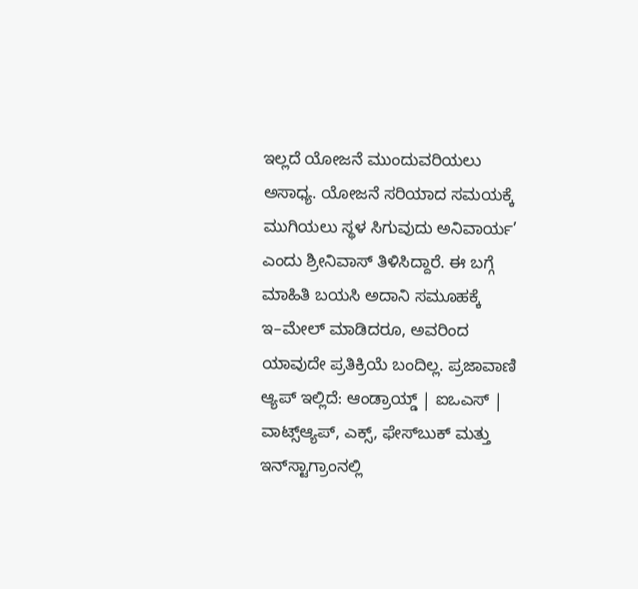ಇಲ್ಲದೆ ಯೋಜನೆ ಮುಂದುವರಿಯಲು ಅಸಾಧ್ಯ. ಯೋಜನೆ ಸರಿಯಾದ ಸಮಯಕ್ಕೆ ಮುಗಿಯಲು ಸ್ಥಳ ಸಿಗುವುದು ಅನಿವಾರ್ಯ’ ಎಂದು ಶ್ರೀನಿವಾಸ್ ತಿಳಿಸಿದ್ದಾರೆ. ಈ ಬಗ್ಗೆ ಮಾಹಿತಿ ಬಯಸಿ ಅದಾನಿ ಸಮೂಹಕ್ಕೆ ಇ–ಮೇಲ್ ಮಾಡಿದರೂ, ಅವರಿಂದ ಯಾವುದೇ ಪ್ರತಿಕ್ರಿಯೆ ಬಂದಿಲ್ಲ. ಪ್ರಜಾವಾಣಿ ಆ್ಯಪ್ ಇಲ್ಲಿದೆ: ಆಂಡ್ರಾಯ್ಡ್ | ಐಒಎಸ್ | ವಾಟ್ಸ್ಆ್ಯಪ್, ಎಕ್ಸ್, ಫೇಸ್‌ಬುಕ್ ಮತ್ತು ಇನ್‌ಸ್ಟಾಗ್ರಾಂನಲ್ಲಿ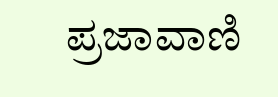ಪ್ರಜಾವಾಣಿ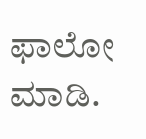ಫಾಲೋ ಮಾಡಿ.